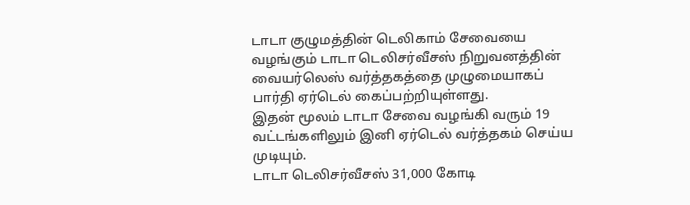டாடா குழுமத்தின் டெலிகாம் சேவையை வழங்கும் டாடா டெலிசர்வீசஸ் நிறுவனத்தின் வையர்லெஸ் வர்த்தகத்தை முழுமையாகப் பார்தி ஏர்டெல் கைப்பற்றியுள்ளது.
இதன் மூலம் டாடா சேவை வழங்கி வரும் 19 வட்டங்களிலும் இனி ஏர்டெல் வர்த்தகம் செய்ய முடியும்.
டாடா டெலிசர்வீசஸ் 31,000 கோடி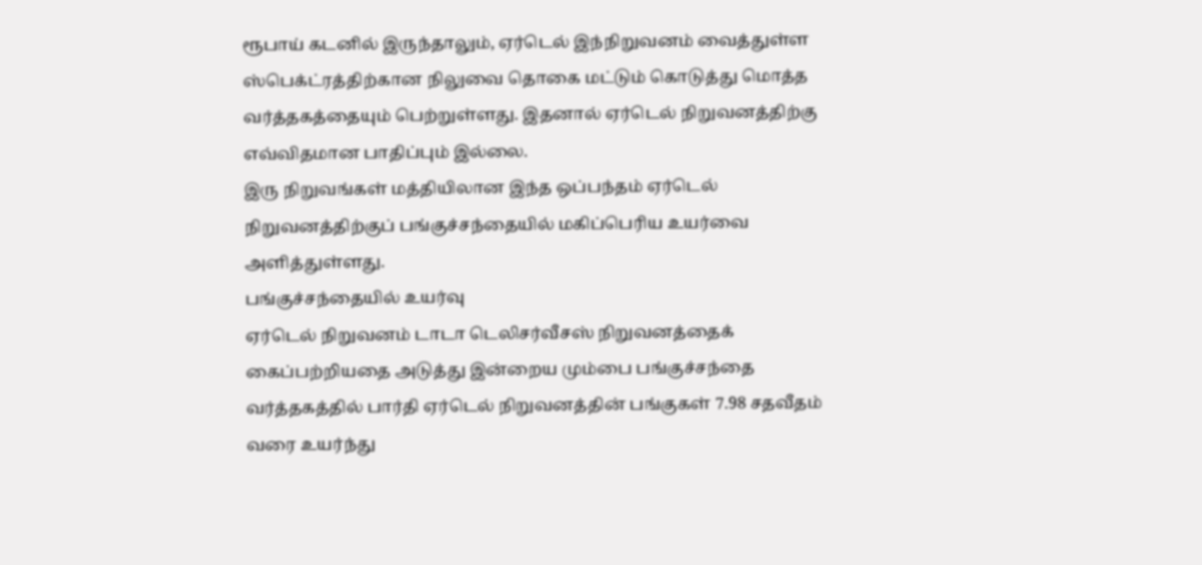ரூபாய் கடனில் இருந்தாலும், ஏர்டெல் இந்நிறுவனம் வைத்துள்ள ஸ்பெக்ட்ரத்திற்கான நிலுவை தொகை மட்டும் கொடுத்து மொத்த வர்த்தகத்தையும் பெற்றுள்ளது. இதனால் ஏர்டெல் நிறுவனத்திற்கு எவ்விதமான பாதிப்பும் இல்லை.
இரு நிறுவங்கள் மத்தியிலான இந்த ஒப்பந்தம் ஏர்டெல் நிறுவனத்திற்குப் பங்குச்சந்தையில் மகிப்பெரிய உயர்வை அளித்துள்ளது.
பங்குச்சந்தையில் உயர்வு
ஏர்டெல் நிறுவனம் டாடா டெலிசர்வீசஸ் நிறுவனத்தைக் கைப்பற்றியதை அடுத்து இன்றைய மும்பை பங்குச்சந்தை வர்த்தகத்தில் பார்தி ஏர்டெல் நிறுவனத்தின் பங்குகள் 7.98 சதவீதம் வரை உயர்ந்து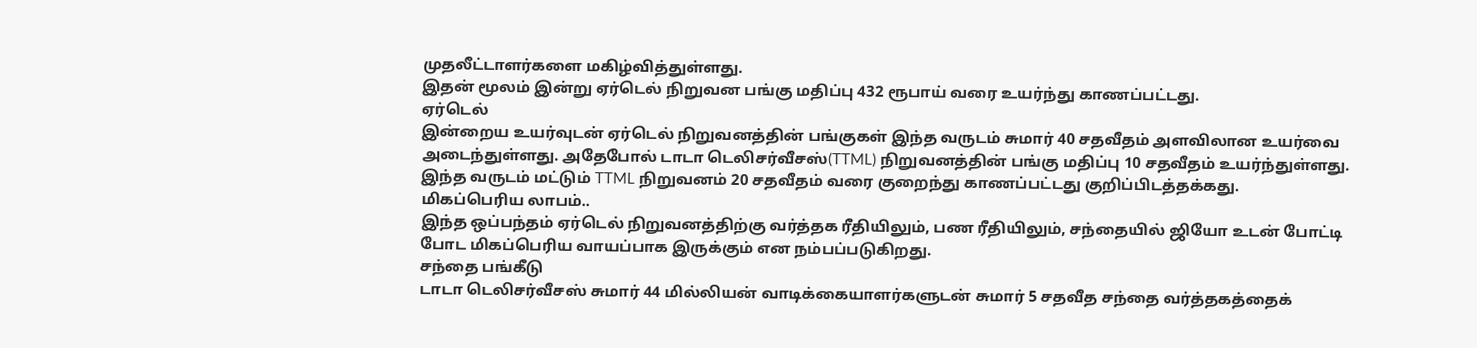முதலீட்டாளர்களை மகிழ்வித்துள்ளது.
இதன் மூலம் இன்று ஏர்டெல் நிறுவன பங்கு மதிப்பு 432 ரூபாய் வரை உயர்ந்து காணப்பட்டது.
ஏர்டெல்
இன்றைய உயர்வுடன் ஏர்டெல் நிறுவனத்தின் பங்குகள் இந்த வருடம் சுமார் 40 சதவீதம் அளவிலான உயர்வை அடைந்துள்ளது. அதேபோல் டாடா டெலிசர்வீசஸ்(TTML) நிறுவனத்தின் பங்கு மதிப்பு 10 சதவீதம் உயர்ந்துள்ளது.
இந்த வருடம் மட்டும் TTML நிறுவனம் 20 சதவீதம் வரை குறைந்து காணப்பட்டது குறிப்பிடத்தக்கது.
மிகப்பெரிய லாபம்..
இந்த ஒப்பந்தம் ஏர்டெல் நிறுவனத்திற்கு வர்த்தக ரீதியிலும், பண ரீதியிலும், சந்தையில் ஜியோ உடன் போட்டி போட மிகப்பெரிய வாயப்பாக இருக்கும் என நம்பப்படுகிறது.
சந்தை பங்கீடு
டாடா டெலிசர்வீசஸ் சுமார் 44 மில்லியன் வாடிக்கையாளர்களுடன் சுமார் 5 சதவீத சந்தை வர்த்தகத்தைக்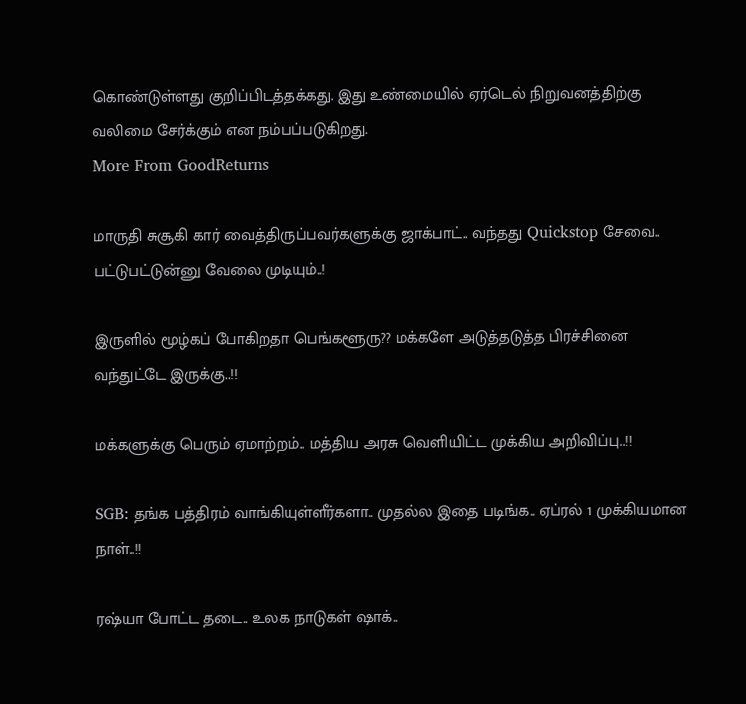கொண்டுள்ளது குறிப்பிடத்தக்கது. இது உண்மையில் ஏர்டெல் நிறுவனத்திற்கு வலிமை சேர்க்கும் என நம்பப்படுகிறது.
More From GoodReturns

மாருதி சுசூகி கார் வைத்திருப்பவர்களுக்கு ஜாக்பாட்.. வந்தது Quickstop சேவை.. பட்டுபட்டுன்னு வேலை முடியும்..!

இருளில் மூழ்கப் போகிறதா பெங்களூரு?? மக்களே அடுத்தடுத்த பிரச்சினை வந்துட்டே இருக்கு..!!

மக்களுக்கு பெரும் ஏமாற்றம்.. மத்திய அரசு வெளியிட்ட முக்கிய அறிவிப்பு..!!

SGB: தங்க பத்திரம் வாங்கியுள்ளீர்களா.. முதல்ல இதை படிங்க.. ஏப்ரல் 1 முக்கியமான நாள்..!!

ரஷ்யா போட்ட தடை.. உலக நாடுகள் ஷாக்..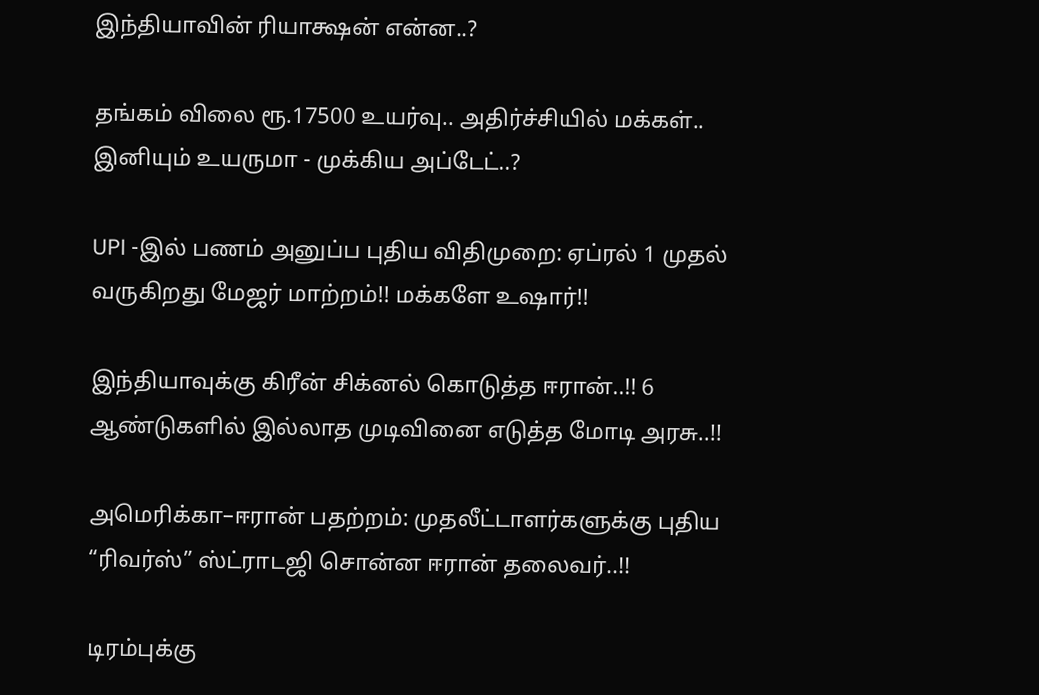இந்தியாவின் ரியாக்ஷன் என்ன..?

தங்கம் விலை ரூ.17500 உயர்வு.. அதிர்ச்சியில் மக்கள்.. இனியும் உயருமா - முக்கிய அப்டேட்..?

UPI -இல் பணம் அனுப்ப புதிய விதிமுறை: ஏப்ரல் 1 முதல் வருகிறது மேஜர் மாற்றம்!! மக்களே உஷார்!!

இந்தியாவுக்கு கிரீன் சிக்னல் கொடுத்த ஈரான்..!! 6 ஆண்டுகளில் இல்லாத முடிவினை எடுத்த மோடி அரசு..!!

அமெரிக்கா–ஈரான் பதற்றம்: முதலீட்டாளர்களுக்கு புதிய “ரிவர்ஸ்” ஸ்ட்ராடஜி சொன்ன ஈரான் தலைவர்..!!

டிரம்புக்கு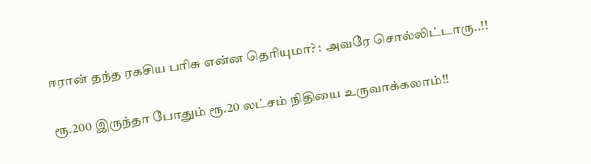ஈரான் தந்த ரகசிய பரிசு என்ன தெரியுமா? : அவரே சொல்லிட்டாரு..!!

ரூ.200 இருந்தா போதும் ரூ.20 லட்சம் நிதியை உருவாக்கலாம்!!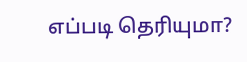எப்படி தெரியுமா?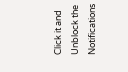Click it and Unblock the Notifications